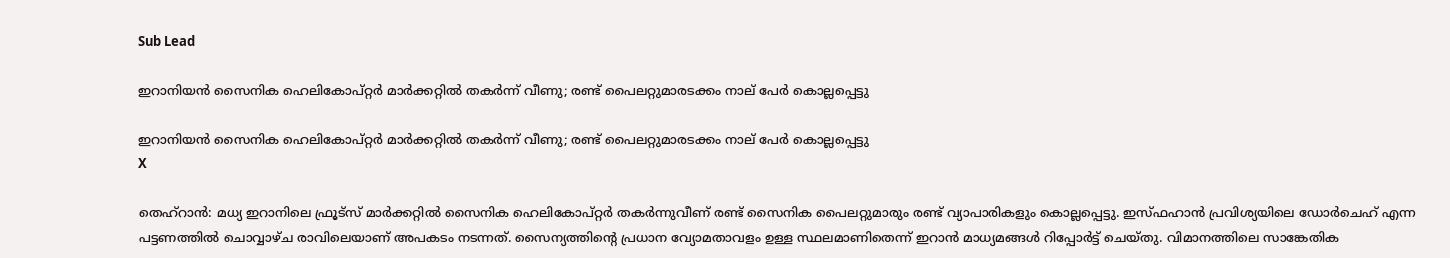Sub Lead

ഇറാനിയന്‍ സൈനിക ഹെലികോപ്റ്റര്‍ മാര്‍ക്കറ്റില്‍ തകര്‍ന്ന് വീണു; രണ്ട് പൈലറ്റുമാരടക്കം നാല് പേര്‍ കൊല്ലപ്പെട്ടു

ഇറാനിയന്‍ സൈനിക ഹെലികോപ്റ്റര്‍ മാര്‍ക്കറ്റില്‍ തകര്‍ന്ന് വീണു; രണ്ട് പൈലറ്റുമാരടക്കം നാല് പേര്‍ കൊല്ലപ്പെട്ടു
X

തെഹ്‌റാന്‍: മധ്യ ഇറാനിലെ ഫ്രൂട്‌സ് മാര്‍ക്കറ്റില്‍ സൈനിക ഹെലികോപ്റ്റര്‍ തകര്‍ന്നുവീണ് രണ്ട് സൈനിക പൈലറ്റുമാരും രണ്ട് വ്യാപാരികളും കൊല്ലപ്പെട്ടു. ഇസ്ഫഹാന്‍ പ്രവിശ്യയിലെ ഡോര്‍ചെഹ് എന്ന പട്ടണത്തില്‍ ചൊവ്വാഴ്ച രാവിലെയാണ് അപകടം നടന്നത്. സൈന്യത്തിന്റെ പ്രധാന വ്യോമതാവളം ഉള്ള സ്ഥലമാണിതെന്ന് ഇറാന്‍ മാധ്യമങ്ങള്‍ റിപ്പോര്‍ട്ട് ചെയ്തു. വിമാനത്തിലെ സാങ്കേതിക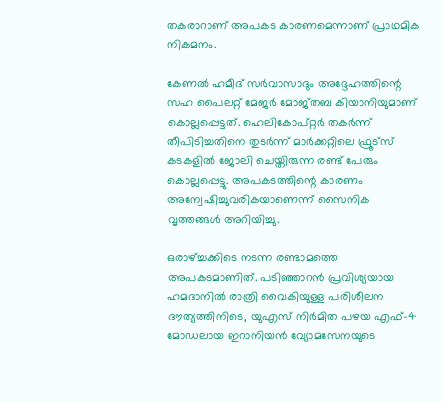തകരാറാണ് അപകട കാരണമെന്നാണ് പ്രാഥമിക നികമനം.

കേണല്‍ ഹമീദ് സര്‍വാസാദും അദ്ദേഹത്തിന്റെ സഹ പൈലറ്റ് മേജര്‍ മോജ്തബ കിയാനിയുമാണ് കൊല്ലപ്പെട്ടത്. ഹെലികോപ്റ്റര്‍ തകര്‍ന്ന് തീപിടിച്ചതിനെ തുടര്‍ന്ന് മാര്‍ക്കറ്റിലെ ഫ്രൂട്‌സ് കടകളില്‍ ജോലി ചെയ്തിരുന്ന രണ്ട് പേരും കൊല്ലപ്പെട്ടു. അപകടത്തിന്റെ കാരണം അന്വേഷിച്ചുവരികയാണെന്ന് സൈനിക വൃത്തങ്ങള്‍ അറിയിച്ചു.

ഒരാഴ്ച്ചക്കിടെ നടന്ന രണ്ടാമത്തെ അപകടമാണിത്. പടിഞ്ഞാറന്‍ പ്രവിശ്യയായ ഹമദാനില്‍ രാത്രി വൈകിയുള്ള പരിശീലന ദൗത്യത്തിനിടെ, യുഎസ് നിര്‍മിത പഴയ എഫ്-4 മോഡലായ ഇറാനിയന്‍ വ്യോമസേനയുടെ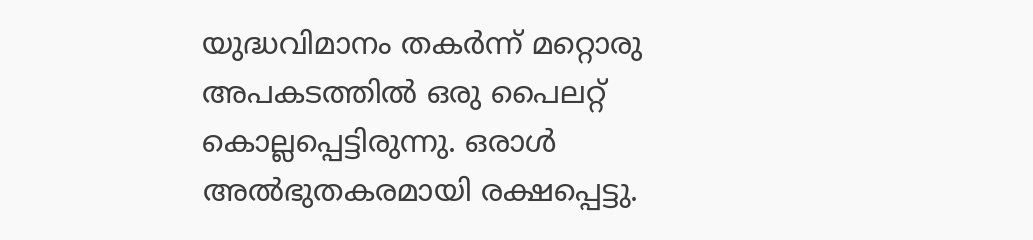യുദ്ധവിമാനം തകര്‍ന്ന് മറ്റൊരു അപകടത്തില്‍ ഒരു പൈലറ്റ് കൊല്ലപ്പെട്ടിരുന്നു. ഒരാള്‍ അല്‍ഭുതകരമായി രക്ഷപ്പെട്ടു.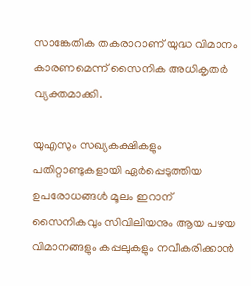സാങ്കേതിക തകരാറാണ് യുദ്ധ വിമാനം കാരണമെന്ന് സൈനിക അധികൃതര്‍ വ്യക്തമാക്കി.

യുഎസും സഖ്യകക്ഷികളും പതിറ്റാണ്ടുകളായി ഏര്‍പ്പെടുത്തിയ ഉപരോധങ്ങള്‍ മൂലം ഇറാന് സൈനികവും സിവിലിയനും ആയ പഴയ വിമാനങ്ങളും കപ്പലുകളും നവീകരിക്കാന്‍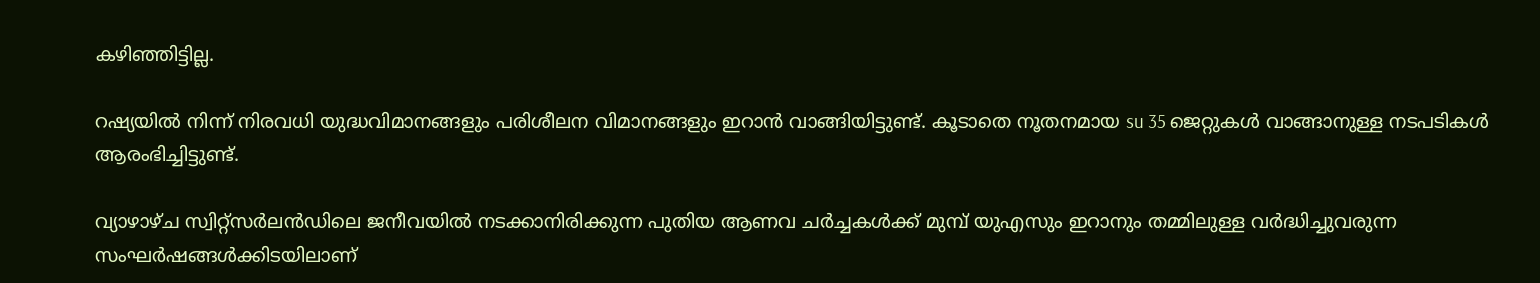കഴിഞ്ഞിട്ടില്ല.

റഷ്യയില്‍ നിന്ന് നിരവധി യുദ്ധവിമാനങ്ങളും പരിശീലന വിമാനങ്ങളും ഇറാന്‍ വാങ്ങിയിട്ടുണ്ട്. കൂടാതെ നൂതനമായ su 35 ജെറ്റുകള്‍ വാങ്ങാനുള്ള നടപടികള്‍ ആരംഭിച്ചിട്ടുണ്ട്.

വ്യാഴാഴ്ച സ്വിറ്റ്‌സര്‍ലന്‍ഡിലെ ജനീവയില്‍ നടക്കാനിരിക്കുന്ന പുതിയ ആണവ ചര്‍ച്ചകള്‍ക്ക് മുമ്പ് യുഎസും ഇറാനും തമ്മിലുള്ള വര്‍ദ്ധിച്ചുവരുന്ന സംഘര്‍ഷങ്ങള്‍ക്കിടയിലാണ്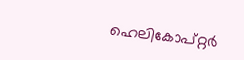ഹെലികോപ്റ്റര്‍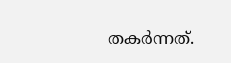തകര്‍ന്നത്.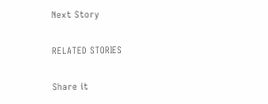Next Story

RELATED STORIES

Share it